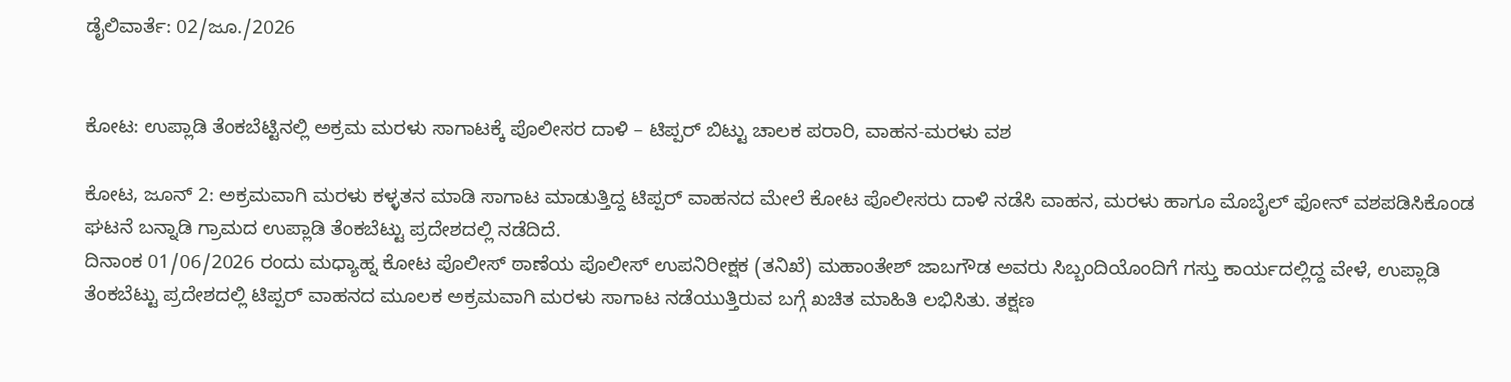ಡೈಲಿವಾರ್ತೆ: 02/ಜೂ./2026


ಕೋಟ: ಉಪ್ಲಾಡಿ ತೆಂಕಬೆಟ್ಟಿನಲ್ಲಿ ಅಕ್ರಮ ಮರಳು ಸಾಗಾಟಕ್ಕೆ ಪೊಲೀಸರ ದಾಳಿ – ಟಿಪ್ಪರ್ ಬಿಟ್ಟು ಚಾಲಕ ಪರಾರಿ, ವಾಹನ-ಮರಳು ವಶ

ಕೋಟ, ಜೂನ್ 2: ಅಕ್ರಮವಾಗಿ ಮರಳು ಕಳ್ಳತನ ಮಾಡಿ ಸಾಗಾಟ ಮಾಡುತ್ತಿದ್ದ ಟಿಪ್ಪರ್ ವಾಹನದ ಮೇಲೆ ಕೋಟ ಪೊಲೀಸರು ದಾಳಿ ನಡೆಸಿ ವಾಹನ, ಮರಳು ಹಾಗೂ ಮೊಬೈಲ್ ಫೋನ್ ವಶಪಡಿಸಿಕೊಂಡ ಘಟನೆ ಬನ್ನಾಡಿ ಗ್ರಾಮದ ಉಪ್ಲಾಡಿ ತೆಂಕಬೆಟ್ಟು ಪ್ರದೇಶದಲ್ಲಿ ನಡೆದಿದೆ.
ದಿನಾಂಕ 01/06/2026 ರಂದು ಮಧ್ಯಾಹ್ನ ಕೋಟ ಪೊಲೀಸ್ ಠಾಣೆಯ ಪೊಲೀಸ್ ಉಪನಿರೀಕ್ಷಕ (ತನಿಖೆ) ಮಹಾಂತೇಶ್ ಜಾಬಗೌಡ ಅವರು ಸಿಬ್ಬಂದಿಯೊಂದಿಗೆ ಗಸ್ತು ಕಾರ್ಯದಲ್ಲಿದ್ದ ವೇಳೆ, ಉಪ್ಲಾಡಿ ತೆಂಕಬೆಟ್ಟು ಪ್ರದೇಶದಲ್ಲಿ ಟಿಪ್ಪರ್ ವಾಹನದ ಮೂಲಕ ಅಕ್ರಮವಾಗಿ ಮರಳು ಸಾಗಾಟ ನಡೆಯುತ್ತಿರುವ ಬಗ್ಗೆ ಖಚಿತ ಮಾಹಿತಿ ಲಭಿಸಿತು. ತಕ್ಷಣ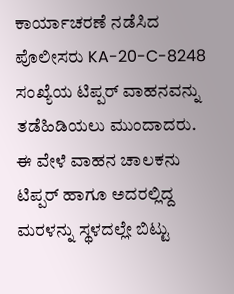ಕಾರ್ಯಾಚರಣೆ ನಡೆಸಿದ ಪೊಲೀಸರು KA-20-C-8248 ಸಂಖ್ಯೆಯ ಟಿಪ್ಪರ್ ವಾಹನವನ್ನು ತಡೆಹಿಡಿಯಲು ಮುಂದಾದರು.
ಈ ವೇಳೆ ವಾಹನ ಚಾಲಕನು ಟಿಪ್ಪರ್ ಹಾಗೂ ಅದರಲ್ಲಿದ್ದ ಮರಳನ್ನು ಸ್ಥಳದಲ್ಲೇ ಬಿಟ್ಟು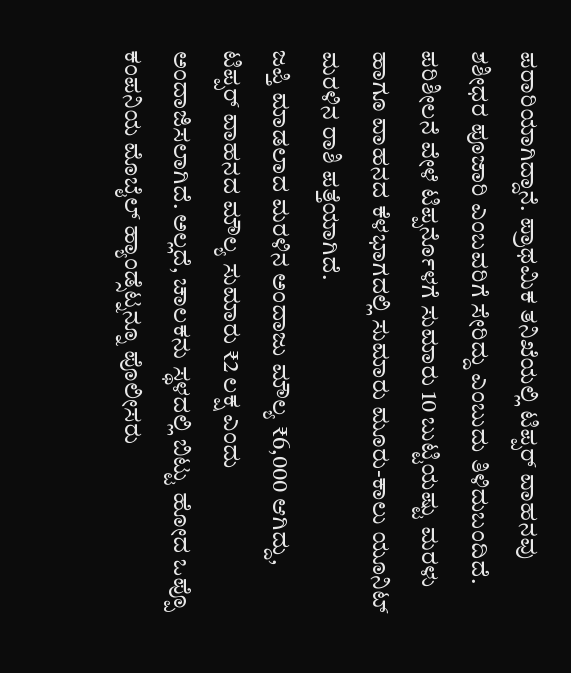ಪರಾರಿಯಾಗಿದ್ದಾನೆ. ಪ್ರಾಥಮಿಕ ತನಿಖೆಯಲ್ಲಿ ಟಿಪ್ಪರ್ ವಾಹನವು ಶಶೀಧರ ಪೂಜಾರಿ ಎಂಬವರಿಗೆ ಸೇರಿದ್ದು ಎಂಬುದು ತಿಳಿದುಬಂದಿದೆ.
ಪರಿಶೀಲನೆ ವೇಳೆ ಟಿಪ್ಪರ್ನೊಳಗೆ ಸುಮಾರು 10 ಬುಟ್ಟಿಯಷ್ಟು ಮರಳು ಹಾಗೂ ವಾಹನದ ಕೆಳಭಾಗದಲ್ಲಿ ಸುಮಾರು ಮೂರು-ಕಾಲು ಯೂನಿಟ್ ಮರಳಿನ ರಾಶಿ ಪತ್ತೆಯಾಗಿದೆ.
ಜಪ್ತಿ ಮಾಡಲಾದ ಮರಳಿನ ಅಂದಾಜು ಮೌಲ್ಯ ₹6,000 ಆಗಿದ್ದು, ಟಿಪ್ಪರ್ ವಾಹನದ ಮೌಲ್ಯ ಸುಮಾರು ₹2 ಲಕ್ಷ ಎಂದು ಅಂದಾಜಿಸಲಾಗಿದೆ. ಅಲ್ಲದೆ, ಚಾಲಕನು ಸ್ಥಳದಲ್ಲಿ ಬಿಟ್ಟು ಹೋದ ಒಪ್ಪೊ ಕಂಪನಿಯ ಮೊಬೈಲ್ ಹ್ಯಾಂಡ್ಸೆಟ್ನನ್ನೂ ಪೊಲೀಸರು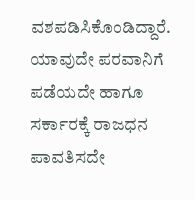ವಶಪಡಿಸಿಕೊಂಡಿದ್ದಾರೆ.
ಯಾವುದೇ ಪರವಾನಿಗೆ ಪಡೆಯದೇ ಹಾಗೂ ಸರ್ಕಾರಕ್ಕೆ ರಾಜಧನ ಪಾವತಿಸದೇ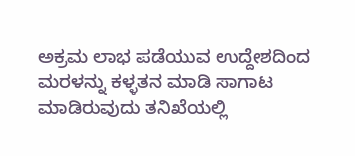ಅಕ್ರಮ ಲಾಭ ಪಡೆಯುವ ಉದ್ದೇಶದಿಂದ ಮರಳನ್ನು ಕಳ್ಳತನ ಮಾಡಿ ಸಾಗಾಟ ಮಾಡಿರುವುದು ತನಿಖೆಯಲ್ಲಿ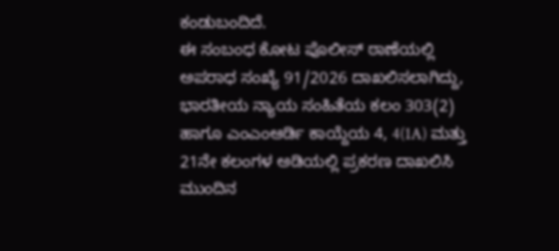ಕಂಡುಬಂದಿದೆ.
ಈ ಸಂಬಂಧ ಕೋಟ ಪೊಲೀಸ್ ಠಾಣೆಯಲ್ಲಿ ಅಪರಾಧ ಸಂಖ್ಯೆ 91/2026 ದಾಖಲಿಸಲಾಗಿದ್ದು, ಭಾರತೀಯ ನ್ಯಾಯ ಸಂಹಿತೆಯ ಕಲಂ 303(2) ಹಾಗೂ ಎಂಎಂಆರ್ಡಿ ಕಾಯ್ದೆಯ 4, 4(1A) ಮತ್ತು 21ನೇ ಕಲಂಗಳ ಅಡಿಯಲ್ಲಿ ಪ್ರಕರಣ ದಾಖಲಿಸಿ ಮುಂದಿನ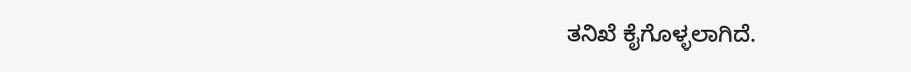ತನಿಖೆ ಕೈಗೊಳ್ಳಲಾಗಿದೆ.